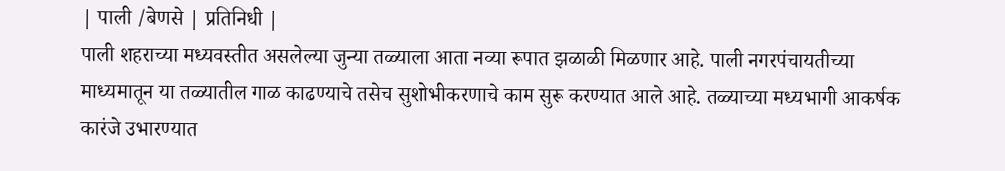| पाली /बेणसे | प्रतिनिधी |
पाली शहराच्या मध्यवस्तीत असलेल्या जुन्या तळ्याला आता नव्या रूपात झळाळी मिळणार आहे. पाली नगरपंचायतीच्या माध्यमातून या तळ्यातील गाळ काढण्याचे तसेच सुशोभीकरणाचे काम सुरू करण्यात आले आहे. तळ्याच्या मध्यभागी आकर्षक कारंजे उभारण्यात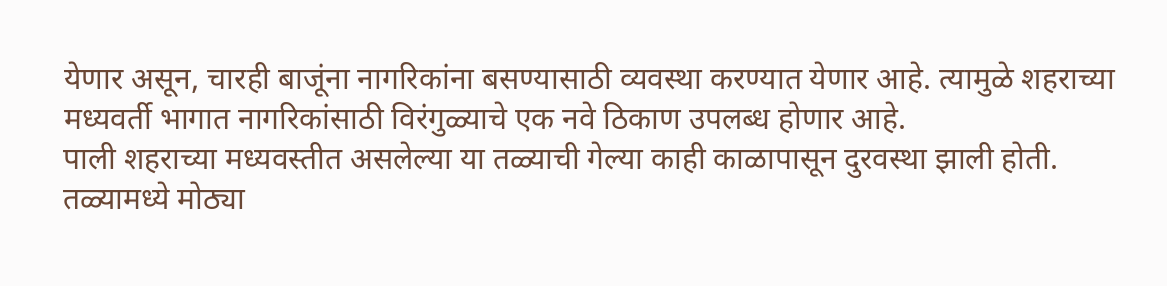येणार असून, चारही बाजूंना नागरिकांना बसण्यासाठी व्यवस्था करण्यात येणार आहे. त्यामुळे शहराच्या मध्यवर्ती भागात नागरिकांसाठी विरंगुळ्याचे एक नवे ठिकाण उपलब्ध होणार आहे.
पाली शहराच्या मध्यवस्तीत असलेल्या या तळ्याची गेल्या काही काळापासून दुरवस्था झाली होती. तळ्यामध्ये मोठ्या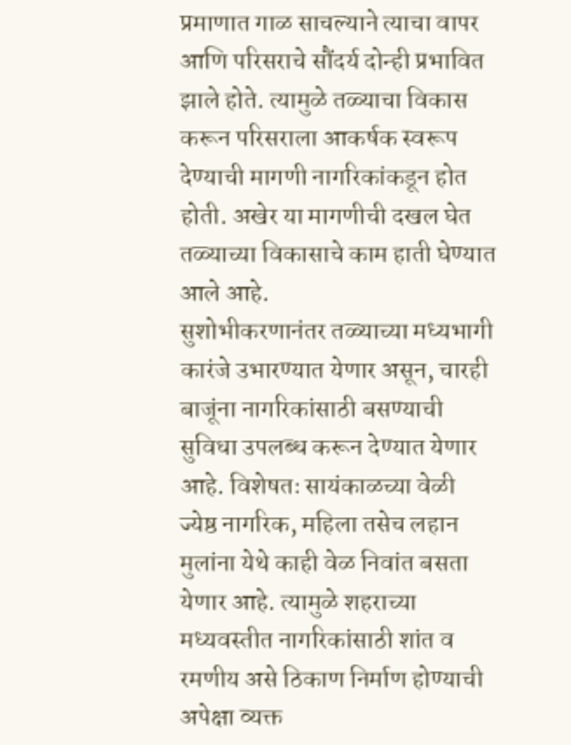प्रमाणात गाळ साचल्याने त्याचा वापर आणि परिसराचे सौंदर्य दोन्ही प्रभावित झाले होते. त्यामुळे तळ्याचा विकास करून परिसराला आकर्षक स्वरूप देण्याची मागणी नागरिकांकडून होत होती. अखेर या मागणीची दखल घेत तळ्याच्या विकासाचे काम हाती घेण्यात आले आहे.
सुशोभीकरणानंतर तळ्याच्या मध्यभागी कारंजे उभारण्यात येणार असून, चारही बाजूंना नागरिकांसाठी बसण्याची सुविधा उपलब्ध करून देण्यात येणार आहे. विशेषतः सायंकाळच्या वेळी ज्येष्ठ नागरिक, महिला तसेच लहान मुलांना येथे काही वेळ निवांत बसता येणार आहे. त्यामुळे शहराच्या मध्यवस्तीत नागरिकांसाठी शांत व रमणीय असे ठिकाण निर्माण होण्याची अपेक्षा व्यक्त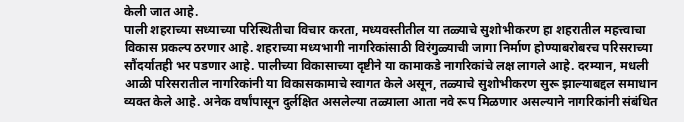केली जात आहे.
पाली शहराच्या सध्याच्या परिस्थितीचा विचार करता, मध्यवस्तीतील या तळ्याचे सुशोभीकरण हा शहरातील महत्त्वाचा विकास प्रकल्प ठरणार आहे. शहराच्या मध्यभागी नागरिकांसाठी विरंगुळ्याची जागा निर्माण होण्याबरोबरच परिसराच्या सौंदर्यातही भर पडणार आहे. पालीच्या विकासाच्या दृष्टीने या कामाकडे नागरिकांचे लक्ष लागले आहे. दरम्यान, मधली आळी परिसरातील नागरिकांनी या विकासकामाचे स्वागत केले असून, तळ्याचे सुशोभीकरण सुरू झाल्याबद्दल समाधान व्यक्त केले आहे. अनेक वर्षांपासून दुर्लक्षित असलेल्या तळ्याला आता नवे रूप मिळणार असल्याने नागरिकांनी संबंधित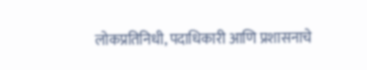लोकप्रतिनिधी, पदाधिकारी आणि प्रशासनाचे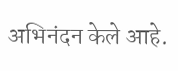अभिनंदन केले आहे.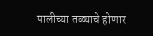पालीच्या तळ्याचे होणार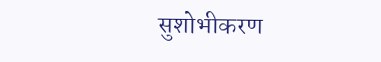सुशोभीकरण